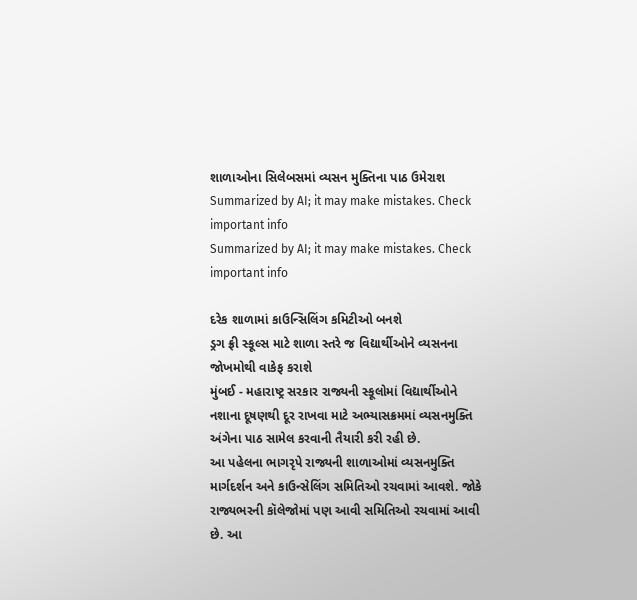શાળાઓના સિલેબસમાં વ્યસન મુક્તિના પાઠ ઉમેરાશ
Summarized by AI; it may make mistakes. Check important info
Summarized by AI; it may make mistakes. Check important info

દરેક શાળામાં કાઉન્સિલિંગ કમિટીઓ બનશે
ડ્રગ ફ્રી સ્કૂલ્સ માટે શાળા સ્તરે જ વિદ્યાર્થીઓને વ્યસનના જોખમોથી વાકેફ કરાશે
મુંબઈ - મહારાષ્ટ્ર સરકાર રાજ્યની સ્કૂલોમાં વિદ્યાર્થીઓને નશાના દૂષણથી દૂર રાખવા માટે અભ્યાસક્રમમાં વ્યસનમુક્તિ અંગેના પાઠ સામેલ કરવાની તૈયારી કરી રહી છે.
આ પહેલના ભાગરૃપે રાજ્યની શાળાઓમાં વ્યસનમુક્તિ માર્ગદર્શન અને કાઉન્સેલિંગ સમિતિઓ રચવામાં આવશે. જોકે રાજ્યભરની કૉલેજોમાં પણ આવી સમિતિઓ રચવામાં આવી છે. આ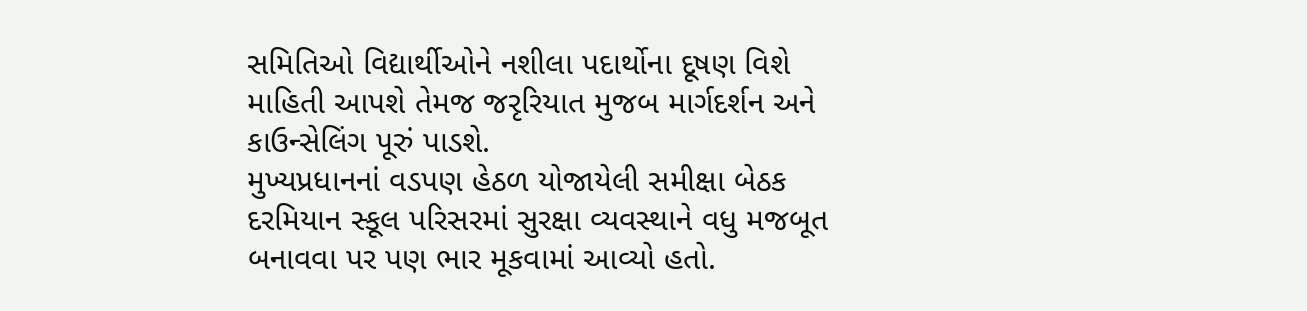સમિતિઓ વિદ્યાર્થીઓને નશીલા પદાર્થોના દૂષણ વિશે માહિતી આપશે તેમજ જરૃરિયાત મુજબ માર્ગદર્શન અને કાઉન્સેલિંગ પૂરું પાડશે.
મુખ્યપ્રધાનનાં વડપણ હેઠળ યોજાયેલી સમીક્ષા બેઠક દરમિયાન સ્કૂલ પરિસરમાં સુરક્ષા વ્યવસ્થાને વધુ મજબૂત બનાવવા પર પણ ભાર મૂકવામાં આવ્યો હતો.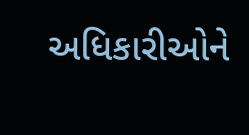અધિકારીઓને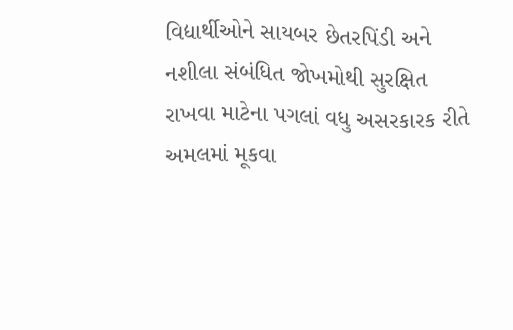વિદ્યાર્થીઓને સાયબર છેતરપિંડી અને નશીલા સંબંધિત જોખમોથી સુરક્ષિત રાખવા માટેના પગલાં વધુ અસરકારક રીતે અમલમાં મૂકવા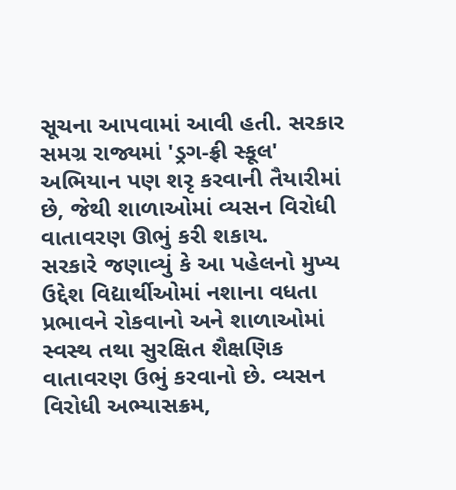સૂચના આપવામાં આવી હતી. સરકાર સમગ્ર રાજ્યમાં 'ડ્રગ-ફ્રી સ્કૂલ' અભિયાન પણ શરૃ કરવાની તૈયારીમાં છે, જેથી શાળાઓમાં વ્યસન વિરોધી વાતાવરણ ઊભું કરી શકાય.
સરકારે જણાવ્યું કે આ પહેલનો મુખ્ય ઉદ્દેશ વિદ્યાર્થીઓમાં નશાના વધતા પ્રભાવને રોકવાનો અને શાળાઓમાં સ્વસ્થ તથા સુરક્ષિત શૈક્ષણિક વાતાવરણ ઉભું કરવાનો છે. વ્યસન વિરોધી અભ્યાસક્રમ,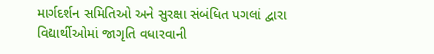માર્ગદર્શન સમિતિઓ અને સુરક્ષા સંબંધિત પગલાં દ્વારા વિદ્યાર્થીઓમાં જાગૃતિ વધારવાની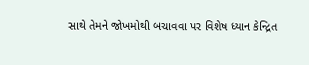સાથે તેમને જોખમોથી બચાવવા પર વિશેષ ધ્યાન કેન્દ્રિત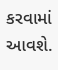કરવામાં આવશે.